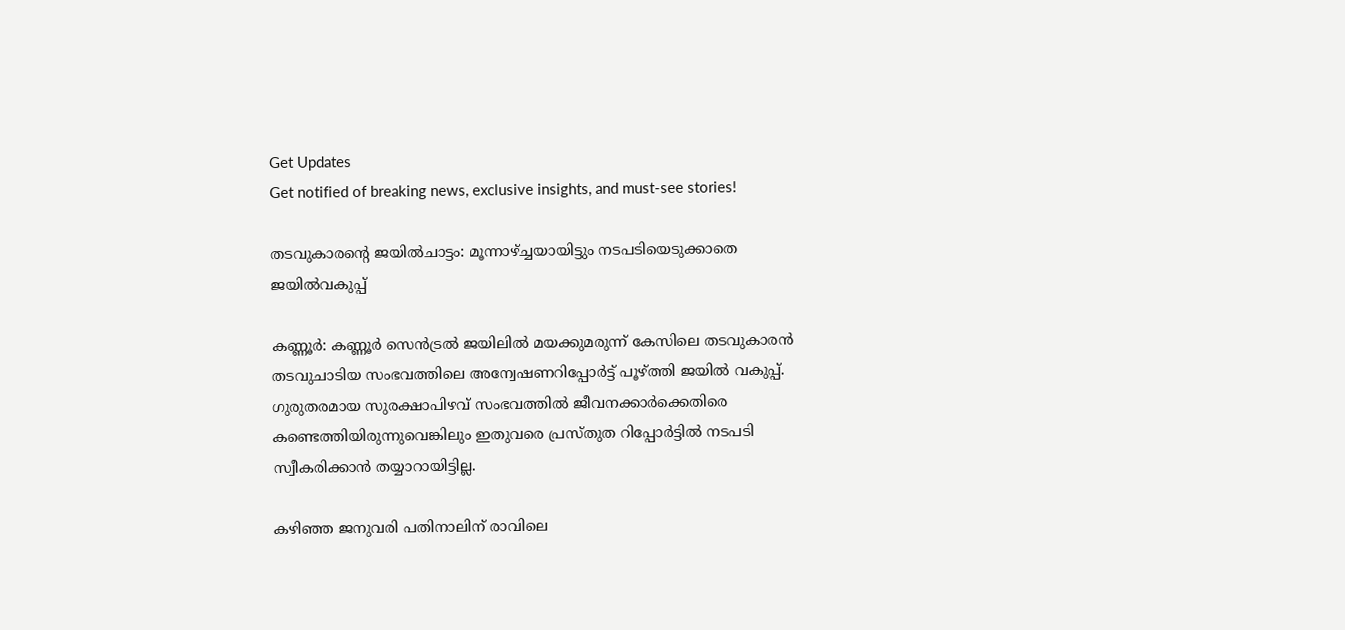Get Updates
Get notified of breaking news, exclusive insights, and must-see stories!

തടവുകാരന്റെ ജയില്‍ചാട്ടം: മൂന്നാഴ്ച്ചയായിട്ടും നടപടിയെടുക്കാതെ ജയില്‍വകുപ്പ്

കണ്ണൂര്‍: കണ്ണൂര്‍ സെന്‍ട്രല്‍ ജയിലില്‍ മയക്കുമരുന്ന് കേസിലെ തടവുകാരന്‍ തടവുചാടിയ സംഭവത്തിലെ അന്വേഷണറിപ്പോര്‍ട്ട് പൂഴ്ത്തി ജയില്‍ വകുപ്പ്. ഗുരുതരമായ സുരക്ഷാപിഴവ് സംഭവത്തില്‍ ജീവനക്കാര്‍ക്കെതിരെ കണ്ടെത്തിയിരുന്നുവെങ്കിലും ഇതുവരെ പ്രസ്തുത റിപ്പോര്‍ട്ടില്‍ നടപടി സ്വീകരിക്കാന്‍ തയ്യാറായിട്ടില്ല.

കഴിഞ്ഞ ജനുവരി പതിനാലിന് രാവിലെ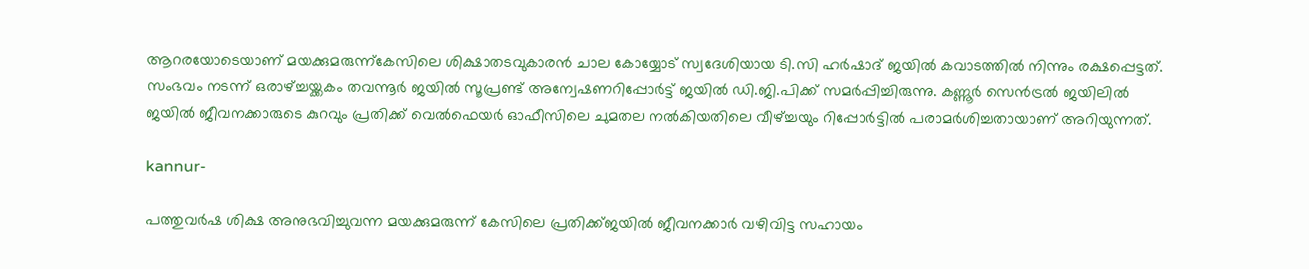ആറരയോടെയാണ് മയക്കുമരുന്ന്‌കേസിലെ ശിക്ഷാതടവുകാരന്‍ ചാല കോയ്യോട് സ്വദേശിയായ ടി.സി ഹർഷാദ് ജയില്‍ കവാടത്തില്‍ നിന്നും രക്ഷപ്പെട്ടത്. സംഭവം നടന്ന് ഒരാഴ്ച്ചയ്ക്കകം തവന്നൂര്‍ ജയില്‍ സൂപ്രണ്ട് അന്വേഷണറിപ്പോര്‍ട്ട് ജയില്‍ ഡി.ജി.പിക്ക് സമര്‍പ്പിച്ചിരുന്നു. കണ്ണൂര്‍ സെന്‍ട്രല്‍ ജയിലില്‍ ജയില്‍ ജീവനക്കാരുടെ കുറവും പ്രതിക്ക് വെല്‍ഫെയര്‍ ഓഫീസിലെ ചുമതല നല്‍കിയതിലെ വീഴ്ച്ചയും റിപ്പോര്‍ട്ടില്‍ പരാമര്‍ശിച്ചതായാണ് അറിയുന്നത്.

kannur-

പത്തുവര്‍ഷ ശിക്ഷ അനുഭവിച്ചുവന്ന മയക്കുമരുന്ന് കേസിലെ പ്രതിക്ക്ജയില്‍ ജീവനക്കാര്‍ വഴിവിട്ട സഹായം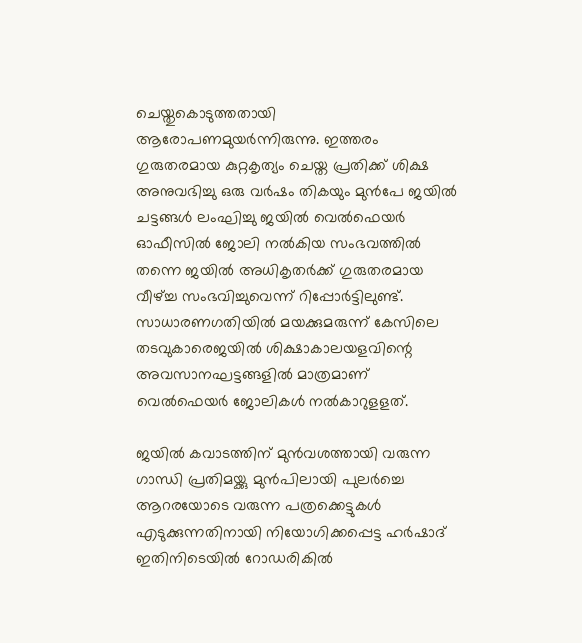ചെയ്തുകൊടുത്തതായി ആരോപണമുയര്‍ന്നിരുന്നു. ഇത്തരം ഗുരുതരമായ കുറ്റകൃത്യം ചെയ്ത പ്രതിക്ക് ശിക്ഷ അനുവഭിച്ചു ഒരു വര്‍ഷം തികയും മുന്‍പേ ജയില്‍ ചട്ടങ്ങള്‍ ലംഘിച്ചു ജയില്‍ വെല്‍ഫെയര്‍ ഓഫീസില്‍ ജോലി നല്‍കിയ സംഭവത്തില്‍ തന്നെ ജയില്‍ അധികൃതര്‍ക്ക് ഗുരുതരമായ വീഴ്ച്ച സംഭവിച്ചുവെന്ന് റിപ്പോര്‍ട്ടിലുണ്ട്. സാധാരണഗതിയില്‍ മയക്കുമരുന്ന് കേസിലെ തടവുകാരെജയില്‍ ശിക്ഷാകാലയളവിന്റെ അവസാനഘട്ടങ്ങളില്‍ മാത്രമാണ് വെല്‍ഫെയര്‍ ജോലികള്‍ നല്‍കാറുളളത്.

ജയില്‍ കവാടത്തിന് മുന്‍വശത്തായി വരുന്ന ഗാന്ധി പ്രതിമയ്ക്കു മുന്‍പിലായി പുലര്‍ച്ചെ ആറരയോടെ വരുന്ന പത്രക്കെട്ടുകള്‍ എടുക്കുന്നതിനായി നിയോഗിക്കപ്പെട്ട ഹര്‍ഷാദ് ഇതിനിടെയില്‍ റോഡരികില്‍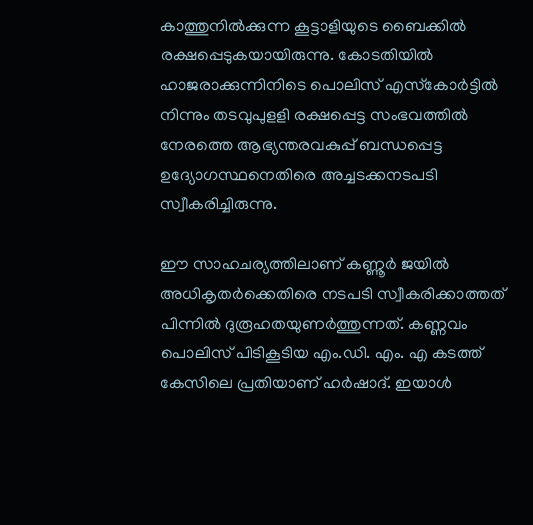കാത്തുനില്‍ക്കുന്ന കൂട്ടാളിയുടെ ബൈക്കില്‍ രക്ഷപ്പെടുകയായിരുന്നു. കോടതിയില്‍ ഹാജരാക്കുന്നിനിടെ പൊലിസ് എസ്‌കോര്‍ട്ടില്‍ നിന്നും തടവുപുളളി രക്ഷപ്പെട്ട സംഭവത്തില്‍ നേരത്തെ ആഭ്യന്തരവകുപ്പ് ബന്ധപ്പെട്ട ഉദ്യോഗസ്ഥനെതിരെ അച്ചടക്കനടപടി സ്വീകരിച്ചിരുന്നു.

ഈ സാഹചര്യത്തിലാണ് കണ്ണൂര്‍ ജയില്‍ അധികൃതര്‍ക്കെതിരെ നടപടി സ്വീകരിക്കാത്തത് പിന്നില്‍ ദുരൂഹതയുണര്‍ത്തുന്നത്. കണ്ണവം പൊലിസ് പിടികൂടിയ എം.ഡി. എം. എ കടത്ത് കേസിലെ പ്രതിയാണ് ഹര്‍ഷാദ്. ഇയാള്‍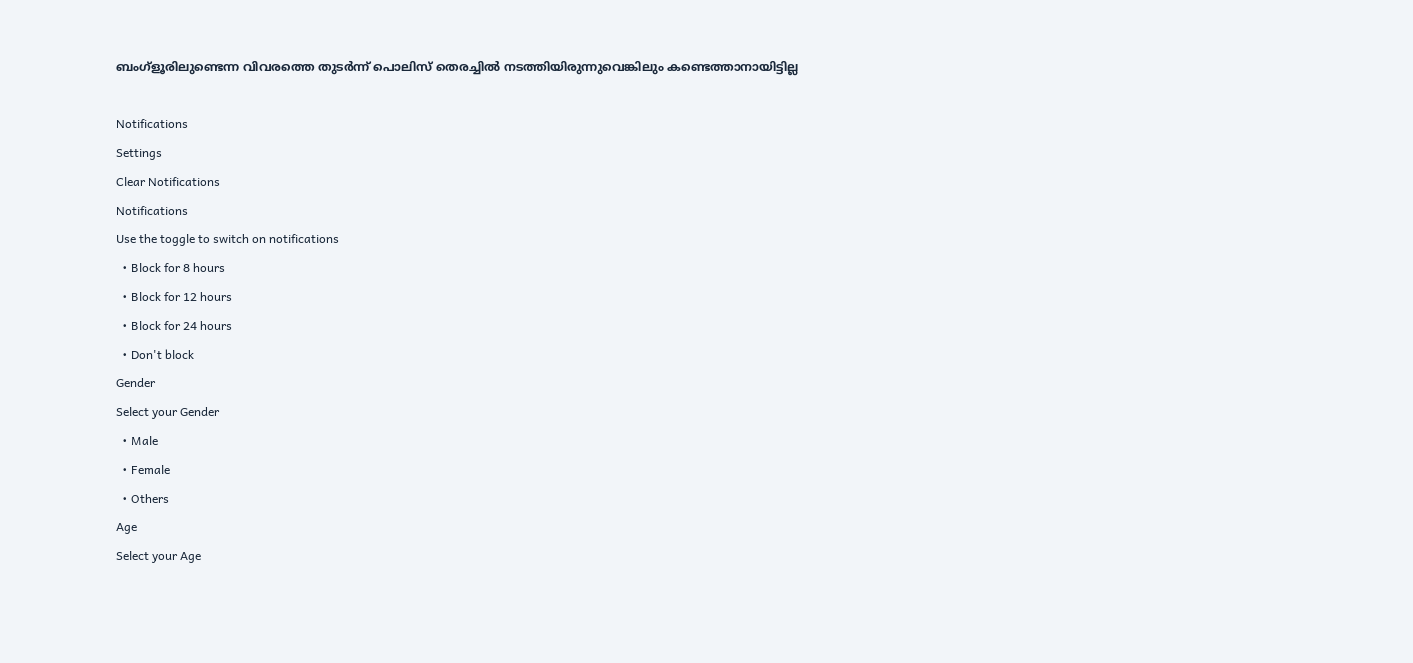ബംഗ്‌ളൂരിലുണ്ടെന്ന വിവരത്തെ തുടര്‍ന്ന് പൊലിസ് തെരച്ചില്‍ നടത്തിയിരുന്നുവെങ്കിലും കണ്ടെത്താനായിട്ടില്ല

Notifications
Settings
Clear Notifications
Notifications
Use the toggle to switch on notifications
  • Block for 8 hours
  • Block for 12 hours
  • Block for 24 hours
  • Don't block
Gender
Select your Gender
  • Male
  • Female
  • Others
Age
Select your Age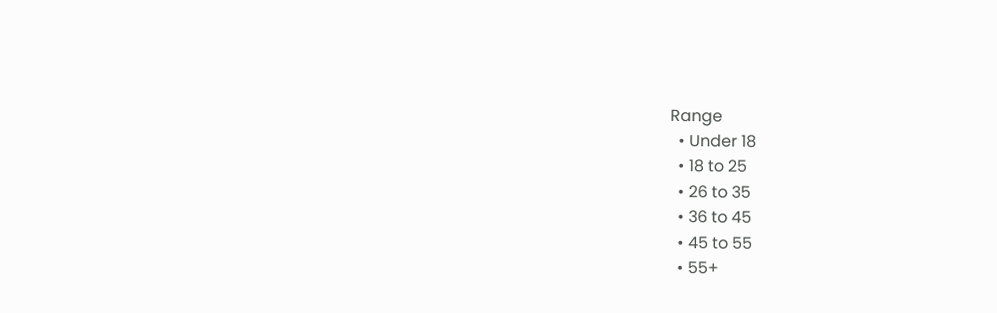Range
  • Under 18
  • 18 to 25
  • 26 to 35
  • 36 to 45
  • 45 to 55
  • 55+